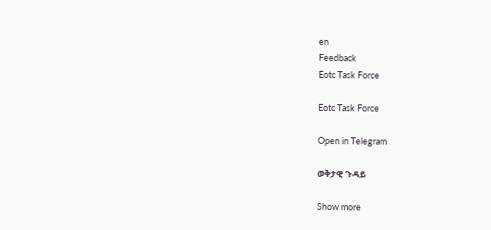en
Feedback
Eotc Task Force

Eotc Task Force

Open in Telegram

ወቅታዊ ጉዳይ

Show more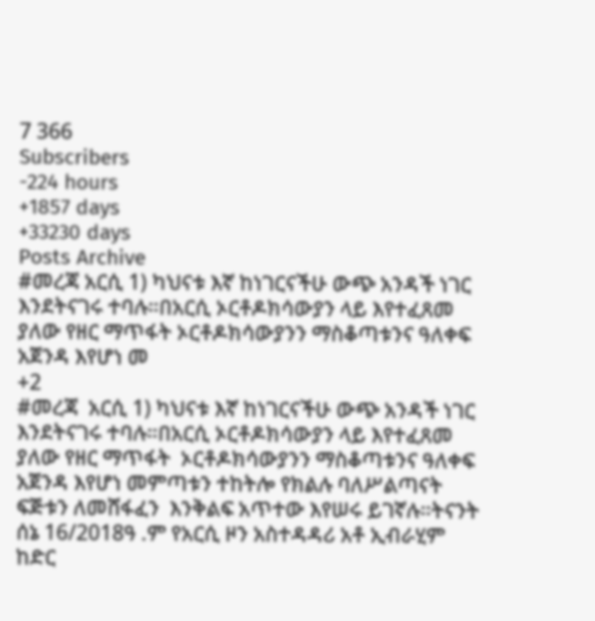7 366
Subscribers
-224 hours
+1857 days
+33230 days
Posts Archive
#መረጃ አርሲ 1) ካህናቱ እኛ ከነገርናችሁ ውጭ አንዳች ነገር እንደትናገሩ ተባሉ።በአርሲ ኦርቶዶክሳውያን ላይ እየተፈጸመ ያለው የዘር ማጥፋት ኦርቶዶክሳውያንን ማስቆጣቱንና ዓለቀፍ አጀንዳ እየሆነ መ
+2
#መረጃ  አርሲ 1) ካህናቱ እኛ ከነገርናችሁ ውጭ አንዳች ነገር እንደትናገሩ ተባሉ።በአርሲ ኦርቶዶክሳውያን ላይ እየተፈጸመ ያለው የዘር ማጥፋት  ኦርቶዶክሳውያንን ማስቆጣቱንና ዓለቀፍ አጀንዳ እየሆነ መምጣቱን ተከትሎ የክልሉ ባለሥልጣናት ፍጅቱን ለመሸፋፈን  እንቅልፍ አጥተው እየሠሩ ይገኛሉ።ትናንት ሰኔ 16/2018ዓ .ም የአርሲ ዞን አስተዳዳሪ አቶ ኢብራሂም ከድር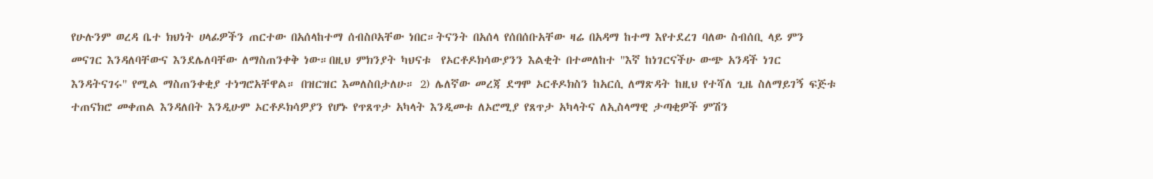የሁሉንም ወረዳ ቤተ ክህነት ሀላፊዎችን ጠርተው በአሰላከተማ ሰብስቦአቸው ነበር።ትናንት በአሰላ የሰበሰቡአቸው ዛሬ በአዳማ ከተማ እየተደረገ ባለው ስብሰቢ ላይ ምን መናገር እንዳለባቸውና እንደሌለባቸው ለማስጠንቀቅ ነው።በዚህ ምክንያት ካህናቱ  የኦርቶዶክሳውያንን እልቂት በተመለከተ "እኛ ከነገርናችሁ ውጭ አንዳች ነገር እንዳትናገሩ" የሚል ማስጠንቀቂያ ተነግሮአቸዋል። በዝርዝር እመለስበታለሁ። 2) ሌለኛው መረጃ ደግሞ ኦርቶዶክስን ከአርሲ ለማጽዳት ከዚህ የተሻለ ጊዜ ስለማይገኝ ፍጅቱ ተጠናክሮ መቀጠል እንዳለበት እንዲሁም ኦርቶዶክሳዎያን የሆኑ የጥጸጥታ አካላት እንዲመቱ ለኦሮሚያ የጸጥታ አካላትና ለኢስላማዊ ታጣቂዎች ምሽን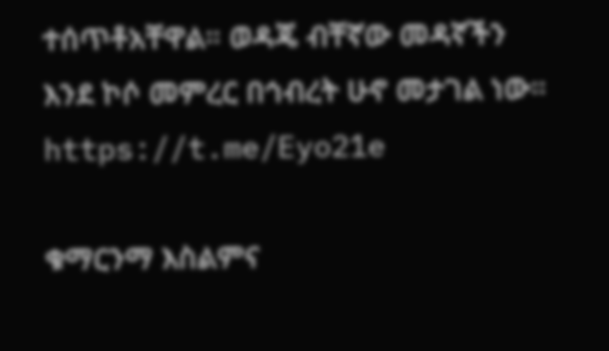ተሰጥቶአቸዋል። ወዳጄ ብቸኛው መዳኛችን እንደ ኮሶ መምረር በኅብረት ሁኖ መታገል ነው። https://t.me/Eyo21e

ቁማርንማ እስልምና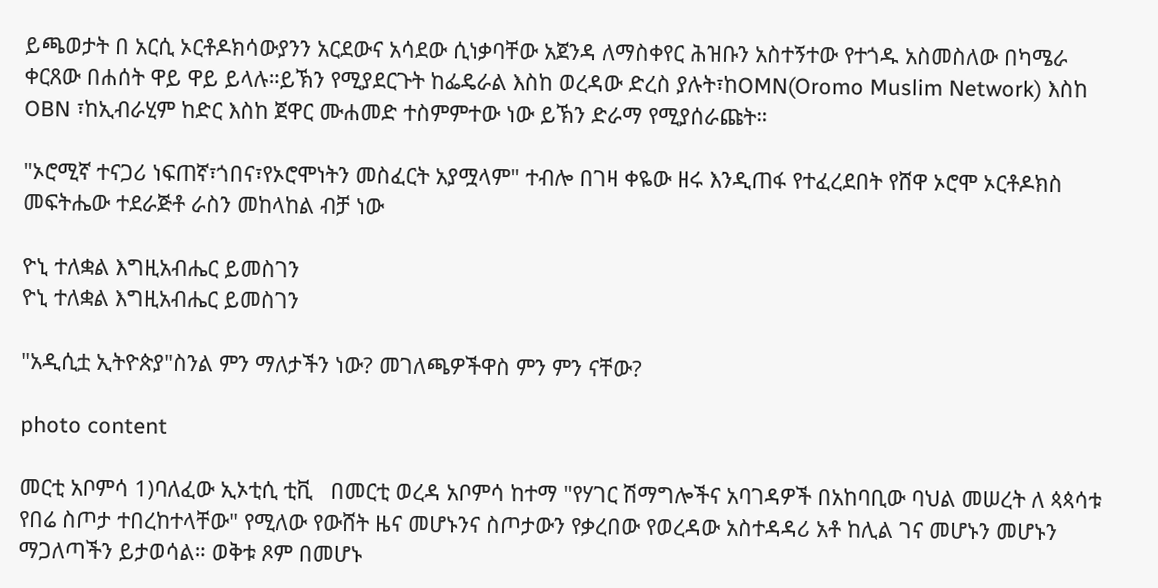ይጫወታት በ አርሲ ኦርቶዶክሳውያንን አርደውና አሳደው ሲነቃባቸው አጀንዳ ለማስቀየር ሕዝቡን አስተኝተው የተጎዱ አስመስለው በካሜራ ቀርጸው በሐሰት ዋይ ዋይ ይላሉ።ይኽን የሚያደርጉት ከፌዴራል እስከ ወረዳው ድረስ ያሉት፣ከOMN(Oromo Muslim Network) እስከ OBN ፣ከኢብራሂም ከድር እስከ ጀዋር ሙሐመድ ተስምምተው ነው ይኽን ድራማ የሚያሰራጩት።

"ኦሮሚኛ ተናጋሪ ነፍጠኛ፣ጎበና፣የኦሮሞነትን መስፈርት አያሟላም" ተብሎ በገዛ ቀዬው ዘሩ እንዲጠፋ የተፈረደበት የሸዋ ኦሮሞ ኦርቶዶክስ መፍትሔው ተደራጅቶ ራስን መከላከል ብቻ ነው

ዮኒ ተለቋል እግዚአብሔር ይመስገን
ዮኒ ተለቋል እግዚአብሔር ይመስገን

"አዲሲቷ ኢትዮጵያ"ስንል ምን ማለታችን ነው? መገለጫዎችዋስ ምን ምን ናቸው?

photo content

መርቲ አቦምሳ 1)ባለፈው ኢኦቲሲ ቲቪ   በመርቲ ወረዳ አቦምሳ ከተማ "የሃገር ሽማግሎችና አባገዳዎች በአከባቢው ባህል መሠረት ለ ጳጳሳቱ የበሬ ስጦታ ተበረከተላቸው" የሚለው የውሸት ዜና መሆኑንና ስጦታውን የቃረበው የወረዳው አስተዳዳሪ አቶ ከሊል ገና መሆኑን መሆኑን ማጋለጣችን ይታወሳል። ወቅቱ ጾም በመሆኑ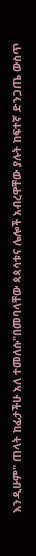እንዲሁም" ጠላት ከፊታችሁ አለ ተመለሱ"በመባላቸው ጳጳሳቱና ሌሎች አብረዋቸው ያሉት ከፍተኛ ድንጋጤ ውስጥ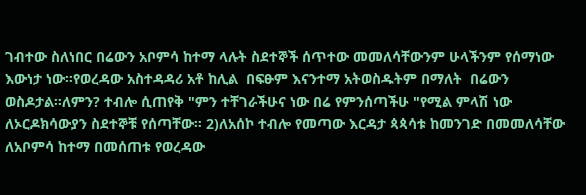ገብተው ስለነበር በሬውን አቦምሳ ከተማ ላሉት ስደተኞች ሰጥተው መመለሳቸውንም ሁላችንም የሰማነው እውነታ ነው።የወረዳው አስተዳዳሪ አቶ ከሊል  በፍፁም እናንተማ አትወስዱትም በማለት  በሬውን ወስዶታል።ለምን? ተብሎ ሲጠየቅ "ምን ተቸገራችሁና ነው በሬ የምንሰጣችሁ "የሚል ምላሽ ነው ለኦርዶክሳውያን ስደተኞቹ የሰጣቸው። 2)ለአሰኮ ተብሎ የመጣው እርዳታ ጳጳሳቱ ከመንገድ በመመለሳቸው ለአቦምሳ ከተማ በመሰጠቱ የወረዳው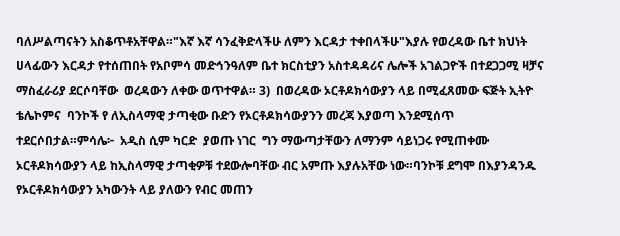ባለሥልጣናትን አስቆጥቶአቸዋል።"እኛ እኛ ሳንፈቅድላችሁ ለምን እርዳታ ተቀበላችሁ"እያሉ የወረዳው ቤተ ክህነት ሀላፊውን እርዳታ የተሰጠበት የአቦምሳ መድኅንዓለም ቤተ ክርስቲያን አስተዳዳሪና ሌሎች አገልጋዮች በተደጋጋሚ ዛቻና ማስፈራሪያ ደርሶባቸው  ወረዳውን ለቀው ወጥተዋል። 3)  በወረዳው ኦርቶዶክሳውያን ላይ በሚፈጸመው ፍጅት ኢትዮ ቴሌኮምና  ባንኮች የ ለኢስላማዊ ታጣቂው ቡድን የኦርቶዶክሳውያንን መረጃ እያወጣ እንደሚሰጥ ተደርሶበታል።ምሳሌ፦  አዲስ ሲም ካርድ  ያወጡ ነገር  ግን ማውጣታቸውን ለማንም ሳይነጋሩ የሚጠቀሙ ኦርቶዶክሳውያን ላይ ከኢስላማዊ ታጣቂዎቹ ተደውሎባቸው ብር አምጡ እያሉአቸው ነው።ባንኮቹ ደግሞ በእያንዳንዱ የኦርቶዶክሳውያን አካውንት ላይ ያለውን የብር መጠን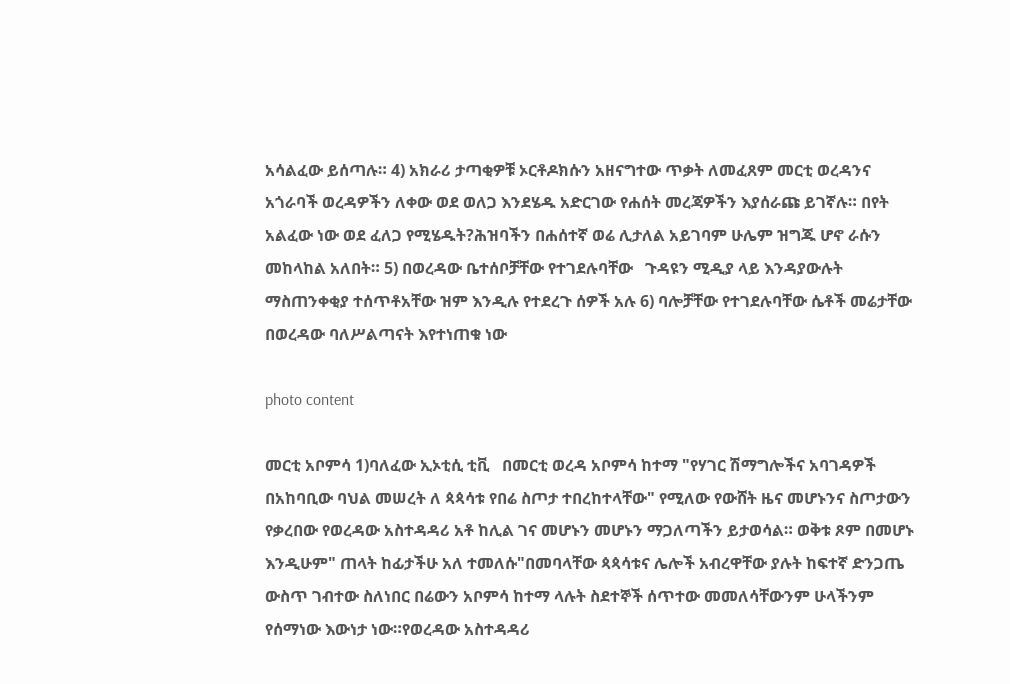አሳልፈው ይሰጣሉ። 4) አክራሪ ታጣቂዎቹ ኦርቶዶክሱን አዘናግተው ጥቃት ለመፈጸም መርቲ ወረዳንና አጎራባች ወረዳዎችን ለቀው ወደ ወለጋ እንደሄዱ አድርገው የሐሰት መረጃዎችን እያሰራጩ ይገኛሉ። በየት አልፈው ነው ወደ ፈለጋ የሚሄዱት?ሕዝባችን በሐሰተኛ ወሬ ሊታለል አይገባም ሁሌም ዝግጁ ሆኖ ራሱን መከላከል አለበት። 5) በወረዳው ቤተሰቦቻቸው የተገደሉባቸው   ጉዳዩን ሚዲያ ላይ እንዳያውሉት ማስጠንቀቂያ ተሰጥቶአቸው ዝም እንዲሉ የተደረጉ ሰዎች አሉ 6) ባሎቻቸው የተገደሉባቸው ሴቶች መሬታቸው በወረዳው ባለሥልጣናት እየተነጠቁ ነው

photo content

መርቲ አቦምሳ 1)ባለፈው ኢኦቲሲ ቲቪ   በመርቲ ወረዳ አቦምሳ ከተማ "የሃገር ሽማግሎችና አባገዳዎች በአከባቢው ባህል መሠረት ለ ጳጳሳቱ የበሬ ስጦታ ተበረከተላቸው" የሚለው የውሸት ዜና መሆኑንና ስጦታውን የቃረበው የወረዳው አስተዳዳሪ አቶ ከሊል ገና መሆኑን መሆኑን ማጋለጣችን ይታወሳል። ወቅቱ ጾም በመሆኑ እንዲሁም" ጠላት ከፊታችሁ አለ ተመለሱ"በመባላቸው ጳጳሳቱና ሌሎች አብረዋቸው ያሉት ከፍተኛ ድንጋጤ ውስጥ ገብተው ስለነበር በሬውን አቦምሳ ከተማ ላሉት ስደተኞች ሰጥተው መመለሳቸውንም ሁላችንም የሰማነው እውነታ ነው።የወረዳው አስተዳዳሪ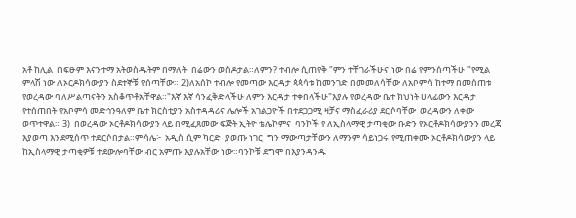አቶ ከሊል  በፍፁም እናንተማ አትወስዱትም በማለት  በሬውን ወስዶታል።ለምን? ተብሎ ሲጠየቅ "ምን ተቸገራችሁና ነው በሬ የምንሰጣችሁ "የሚል ምላሽ ነው ለኦርዶክሳውያን ስደተኞቹ የሰጣቸው። 2)ለአሰኮ ተብሎ የመጣው እርዳታ ጳጳሳቱ ከመንገድ በመመለሳቸው ለአቦምሳ ከተማ በመሰጠቱ የወረዳው ባለሥልጣናትን አስቆጥቶአቸዋል።"እኛ እኛ ሳንፈቅድላችሁ ለምን እርዳታ ተቀበላችሁ"እያሉ የወረዳው ቤተ ክህነት ሀላፊውን እርዳታ የተሰጠበት የአቦምሳ መድኅንዓለም ቤተ ክርስቲያን አስተዳዳሪና ሌሎች አገልጋዮች በተደጋጋሚ ዛቻና ማስፈራሪያ ደርሶባቸው  ወረዳውን ለቀው ወጥተዋል። 3)  በወረዳው ኦርቶዶክሳውያን ላይ በሚፈጸመው ፍጅት ኢትዮ ቴሌኮምና  ባንኮች የ ለኢስላማዊ ታጣቂው ቡድን የኦርቶዶክሳውያንን መረጃ እያወጣ እንደሚሰጥ ተደርሶበታል።ምሳሌ፦  አዲስ ሲም ካርድ  ያወጡ ነገር  ግን ማውጣታቸውን ለማንም ሳይነጋሩ የሚጠቀሙ ኦርቶዶክሳውያን ላይ ከኢስላማዊ ታጣቂዎቹ ተደውሎባቸው ብር አምጡ እያሉአቸው ነው።ባንኮቹ ደግሞ በእያንዳንዱ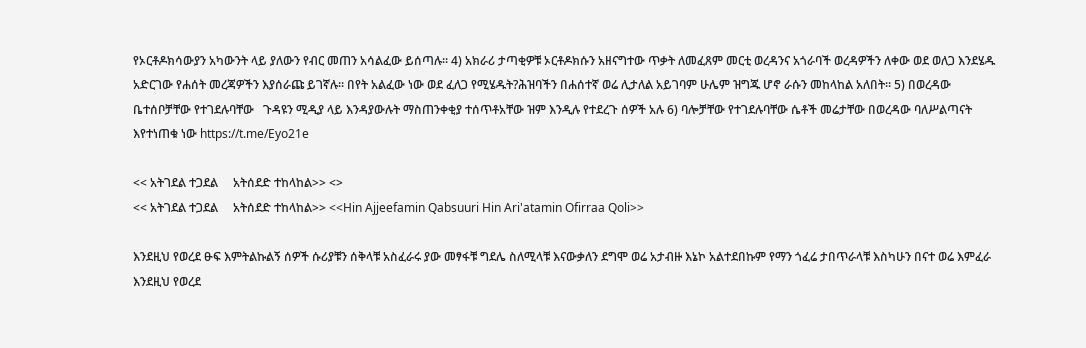የኦርቶዶክሳውያን አካውንት ላይ ያለውን የብር መጠን አሳልፈው ይሰጣሉ። 4) አክራሪ ታጣቂዎቹ ኦርቶዶክሱን አዘናግተው ጥቃት ለመፈጸም መርቲ ወረዳንና አጎራባች ወረዳዎችን ለቀው ወደ ወለጋ እንደሄዱ አድርገው የሐሰት መረጃዎችን እያሰራጩ ይገኛሉ። በየት አልፈው ነው ወደ ፈለጋ የሚሄዱት?ሕዝባችን በሐሰተኛ ወሬ ሊታለል አይገባም ሁሌም ዝግጁ ሆኖ ራሱን መከላከል አለበት። 5) በወረዳው ቤተሰቦቻቸው የተገደሉባቸው   ጉዳዩን ሚዲያ ላይ እንዳያውሉት ማስጠንቀቂያ ተሰጥቶአቸው ዝም እንዲሉ የተደረጉ ሰዎች አሉ 6) ባሎቻቸው የተገደሉባቸው ሴቶች መሬታቸው በወረዳው ባለሥልጣናት እየተነጠቁ ነው https://t.me/Eyo21e

<< አትገደል ተጋደል     አትሰደድ ተከላከል>> <>
<< አትገደል ተጋደል     አትሰደድ ተከላከል>> <<Hin Ajjeefamin Qabsuuri Hin Ari'atamin Ofirraa Qoli>>

እንደዚህ የወረደ ፁፍ እምትልኩልኝ ሰዎች ሱሪያቹን ሰቅላቹ አስፈራሩ ያው መፃፋቹ ግደሌ ስለሚላቹ እናውቃለን ደግሞ ወሬ አታብዙ እኔኮ አልተደበኩም የማን ጎፈሬ ታበጥራላቹ እስካሁን በናተ ወሬ እምፈራ
እንደዚህ የወረደ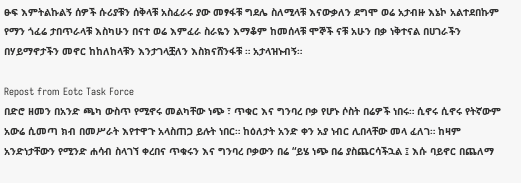ፁፍ እምትልኩልኝ ሰዎች ሱሪያቹን ሰቅላቹ አስፈራሩ ያው መፃፋቹ ግደሌ ስለሚላቹ እናውቃለን ደግሞ ወሬ አታብዙ እኔኮ አልተደበኩም የማን ጎፈሬ ታበጥራላቹ እስካሁን በናተ ወሬ እምፈራ ስራዬን እማቆም ከመሰላቹ ሞኞች ናቹ አሁን በቃ ነቅተናል በሀገራችን በሃይማኖታችን መኖር ከከለከላቹን እንታገላቿለን እስክናሸንፋቹ ። አታላዝኑብኝ።

Repost from Eotc Task Force
በድሮ ዘመን በአንድ ጫካ ውስጥ የሚኖሩ መልካቸው ነጭ ፣ ጥቁር እና ግንባረ ቦቃ የሆኑ ሶስት በሬዎች ነበሩ። ሲኖሩ ሲኖሩ የትኛውም አውሬ ሲመጣ ክብ በመሥራት እየተዋጉ አላስጠጋ ይሉት ነበር። ከዕለታት አንድ ቀን አያ ነብር ሊበላቸው መላ ፈለገ። ከዛም አንድነታቸውን የሚንድ ሐሳብ ስላገኘ ቀረበና ጥቁሩን እና ግንባረ ቦቃውን በሬ “ይሄ ነጭ በሬ ያስጨርሳችኋል ፤ እሱ ባይኖር በጨለማ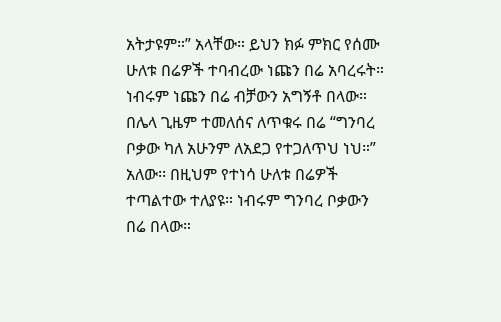አትታዩም።” አላቸው። ይህን ክፉ ምክር የሰሙ ሁለቱ በሬዎች ተባብረው ነጩን በሬ አባረሩት። ነብሩም ነጩን በሬ ብቻውን አግኝቶ በላው። በሌላ ጊዜም ተመለሰና ለጥቁሩ በሬ “ግንባረ ቦቃው ካለ አሁንም ለአደጋ የተጋለጥህ ነህ።” አለው፡፡ በዚህም የተነሳ ሁለቱ በሬዎች ተጣልተው ተለያዩ። ነብሩም ግንባረ ቦቃውን በሬ በላው።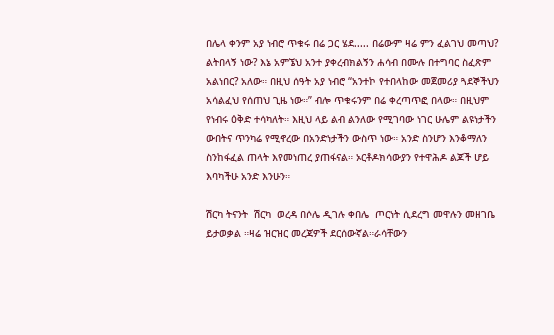በሌላ ቀንም አያ ነብሮ ጥቁሩ በሬ ጋር ሄደ..... በሬውም ዛሬ ምን ፈልገህ መጣህ? ልትበላኝ ነው? እኔ አምኜህ አንተ ያቀረብክልኝን ሐሳብ በሙሉ በተግባር ስፈጽም አልነበር? አለው። በዚህ ሰዓት አያ ነብሮ “አንተኮ የተበላከው መጀመሪያ ጓደኞችህን አሳልፈህ የሰጠህ ጊዜ ነው።” ብሎ ጥቁሩንም በሬ ቀረጣጥፎ በላው። በዚህም የነብሩ ዕቅድ ተሳካለት። እዚህ ላይ ልብ ልንለው የሚገባው ነገር ሁሌም ልዩነታችን ውበትና ጥንካሬ የሚኖረው በአንድነታችን ውስጥ ነው። አንድ ስንሆን እንቆማለን ስንከፋፈል ጠላት እየመነጠረ ያጠፋናል። ኦርቶዶክሳውያን የተዋሕዶ ልጆች ሆይ እባካችሁ አንድ እንሁን።

ሽርካ ትናንት  ሽርካ  ወረዳ በሶሌ ዲገሉ ቀበሌ  ጦርነት ሲደረግ መዋሉን መዘገቤ ይታወቃል ።ዛሬ ዝርዝር መረጃዎች ደርሰውኛል።ራሳቸውን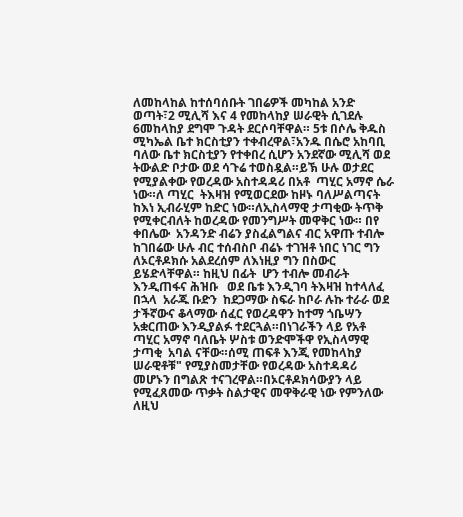ለመከላከል ከተሰባሰቡት ገበሬዎች መካከል አንድ ወጣት፣2 ሚሊሻ እና 4 የመከላከያ ሠራዊት ሲገደሉ 6መከላከያ ደግሞ ጉዳት ደርሶባቸዋል። 5ቱ በሶሌ ቅዱስ ሚካኤል ቤተ ክርስቲያን ተቀብረዋል፣አንዱ በሴሮ አከባቢ ባለው ቤተ ክርስቲያን የተቀበረ ሲሆን አንደኛው ሚሊሻ ወደ ትውልድ ቦታው ወደ ሳጉሬ ተወስዷል።ይኽ ሁሉ ወታደር የሚያልቀው የወረዳው አስተዳዳሪ በአቶ  ጣሂር አማኖ ሴራ ነው።ለ ጣሂር  ትእዛዝ የሚወርደው ከዞኑ ባለሥልጣናት ከእነ ኢብራሂም ከድር ነው።ለኢስላማዊ ታጣቂው ትጥቅ የሚቀርብለት ከወረዳው የመንግሥት መዋቅር ነው። በየ ቀበሌው  አንዳንድ ብሬን ያስፈልግልና ብር አዋጡ ተብሎ ከገበሬው ሁሉ ብር ተሰብስቦ ብሬኑ ተገዝቶ ነበር ነገር ግን  ለኦርቶዶክሱ አልደረሰም ለእነዚያ ግን በስውር ይሄድላቸዋል። ከዚህ በፊት  ሆን ተብሎ መብራት እንዲጠፋና ሕዝቡ   ወደ ቤቱ እንዲገባ ትእዛዝ ከተላለፈ በኋላ  አራጁ ቡድን  ከደጋማው ስፍራ ከቦራ ሉኩ ተራራ ወደ ታችኛውና ቆላማው ሰፈር የወረዳዋን ከተማ ጎቤሣን አቋርጠው እንዲያልፉ ተደርጓል።በነገራችን ላይ የአቶ ጣሂር አማኖ ባለቤት ሦስቱ ወንድሞችዋ የኢስላማዊ ታጣቂ  አባል ናቸው።ሰሚ ጠፍቶ እንጂ የመከላከያ ሠራዊቶቹ" የሚያስመታቸው የወረዳው አስተዳዳሪ  መሆኑን በግልጽ ተናገረዋል።በኦርቶዶክሳውያን ላይ የሚፈጸመው ጥቃት ስልታዊና መዋቅራዊ ነው የምንለው ለዚህ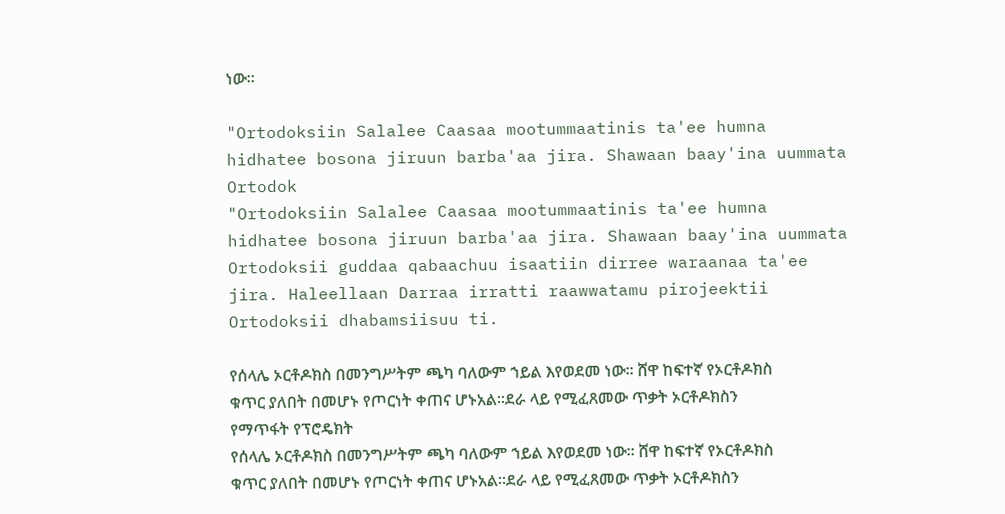ነው።

"Ortodoksiin Salalee Caasaa mootummaatinis ta'ee humna hidhatee bosona jiruun barba'aa jira. Shawaan baay'ina uummata Ortodok
"Ortodoksiin Salalee Caasaa mootummaatinis ta'ee humna hidhatee bosona jiruun barba'aa jira. Shawaan baay'ina uummata Ortodoksii guddaa qabaachuu isaatiin dirree waraanaa ta'ee jira. Haleellaan Darraa irratti raawwatamu pirojeektii Ortodoksii dhabamsiisuu ti.

የሰላሌ ኦርቶዶክስ በመንግሥትም ጫካ ባለውም ኀይል እየወደመ ነው። ሸዋ ከፍተኛ የኦርቶዶክስ ቁጥር ያለበት በመሆኑ የጦርነት ቀጠና ሆኑአል።ደራ ላይ የሚፈጸመው ጥቃት ኦርቶዶክስን የማጥፋት የፕሮዴክት
የሰላሌ ኦርቶዶክስ በመንግሥትም ጫካ ባለውም ኀይል እየወደመ ነው። ሸዋ ከፍተኛ የኦርቶዶክስ ቁጥር ያለበት በመሆኑ የጦርነት ቀጠና ሆኑአል።ደራ ላይ የሚፈጸመው ጥቃት ኦርቶዶክስን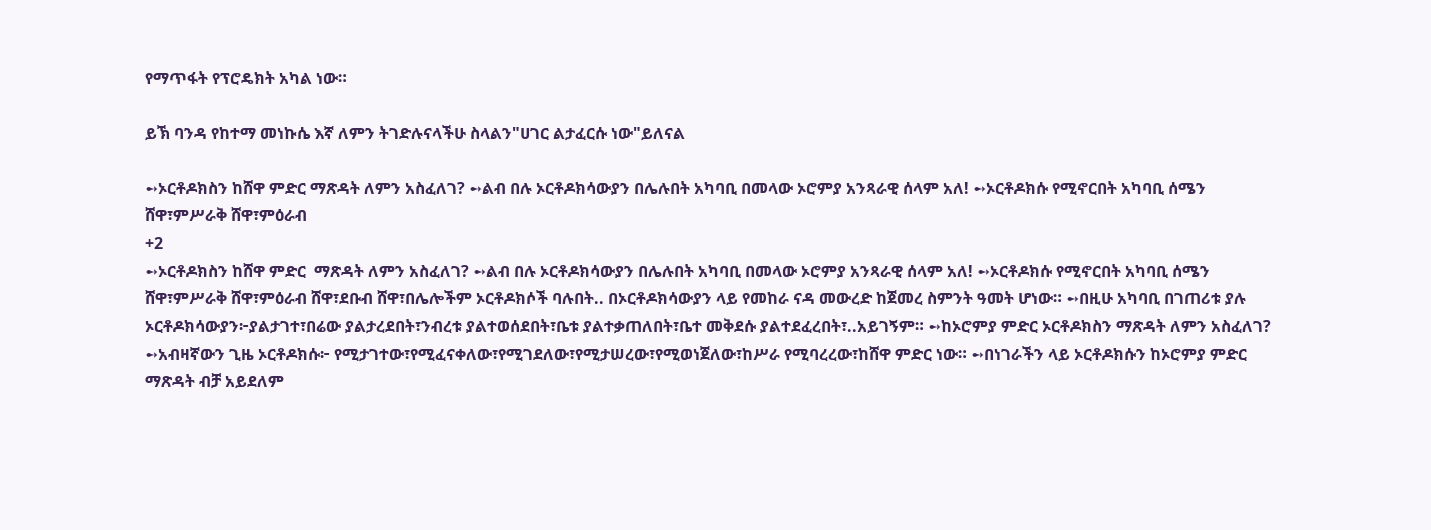የማጥፋት የፕሮዴክት አካል ነው።

ይኽ ባንዳ የከተማ መነኩሴ እኛ ለምን ትገድሉናላችሁ ስላልን"ሀገር ልታፈርሱ ነው"ይለናል

➻ኦርቶዶክስን ከሸዋ ምድር ማጽዳት ለምን አስፈለገ? ➻ልብ በሉ ኦርቶዶክሳውያን በሌሉበት አካባቢ በመላው ኦሮምያ አንጻራዊ ሰላም አለ! ➻ኦርቶዶክሱ የሚኖርበት አካባቢ ሰሜን ሸዋ፣ምሥራቅ ሸዋ፣ምዕራብ
+2
➻ኦርቶዶክስን ከሸዋ ምድር  ማጽዳት ለምን አስፈለገ? ➻ልብ በሉ ኦርቶዶክሳውያን በሌሉበት አካባቢ በመላው ኦሮምያ አንጻራዊ ሰላም አለ! ➻ኦርቶዶክሱ የሚኖርበት አካባቢ ሰሜን ሸዋ፣ምሥራቅ ሸዋ፣ምዕራብ ሸዋ፣ደቡብ ሸዋ፣በሌሎችም ኦርቶዶክሶች ባሉበት.. በኦርቶዶክሳውያን ላይ የመከራ ናዳ መውረድ ከጀመረ ስምንት ዓመት ሆነው። ➻በዚሁ አካባቢ በገጠሪቱ ያሉ ኦርቶዶክሳውያን፦ያልታገተ፣በሬው ያልታረደበት፣ንብረቱ ያልተወሰደበት፣ቤቱ ያልተቃጠለበት፣ቤተ መቅደሱ ያልተደፈረበት፣..አይገኝም። ➻ከኦሮምያ ምድር ኦርቶዶክስን ማጽዳት ለምን አስፈለገ? ➻አብዛኛውን ጊዜ ኦርቶዶክሱ፦ የሚታገተው፣የሚፈናቀለው፣የሚገደለው፣የሚታሠረው፣የሚወነጀለው፣ከሥራ የሚባረረው፣ከሸዋ ምድር ነው። ➻በነገራችን ላይ ኦርቶዶክሱን ከኦሮምያ ምድር ማጽዳት ብቻ አይደለም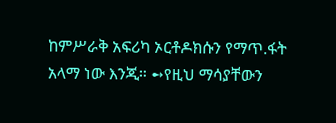ከምሥራቅ አፍሪካ ኦርቶዶክሱን የማጥ.ፋት አላማ ነው እንጂ። ➻የዚህ ማሳያቸውን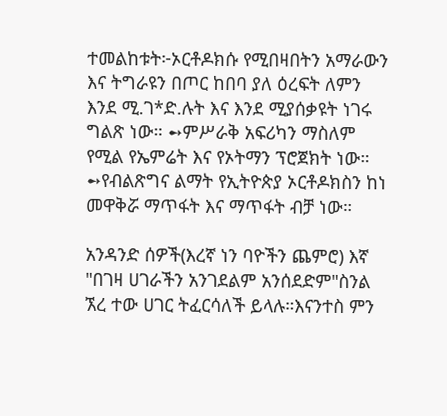ተመልከቱት፦ኦርቶዶክሱ የሚበዛበትን አማራውን እና ትግራዩን በጦር ከበባ ያለ ዕረፍት ለምን እንደ ሚ.ገ*ድ.ሉት እና እንደ ሚያሰቃዩት ነገሩ ግልጽ ነው። ➻ምሥራቅ አፍሪካን ማስለም የሚል የኤምሬት እና የኦትማን ፕሮጀክት ነው። ➻የብልጽግና ልማት የኢትዮጵያ ኦርቶዶክስን ከነ መዋቅሯ ማጥፋት እና ማጥፋት ብቻ ነው።

አንዳንድ ሰዎች(እረኛ ነን ባዮችን ጨምሮ) እኛ "በገዛ ሀገራችን አንገደልም አንሰደድም"ስንል ኧረ ተው ሀገር ትፈርሳለች ይላሉ።እናንተስ ምን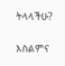ትላላችሁ?

እስልምና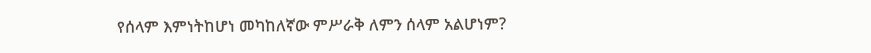የሰላም እምነትከሆነ መካከለኛው ምሥራቅ ለምን ሰላም አልሆነም?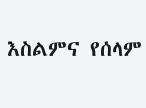እስልምና የሰላም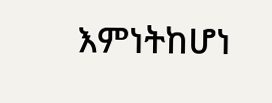እምነትከሆነ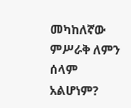መካከለኛው ምሥራቅ ለምን ሰላም አልሆነም?